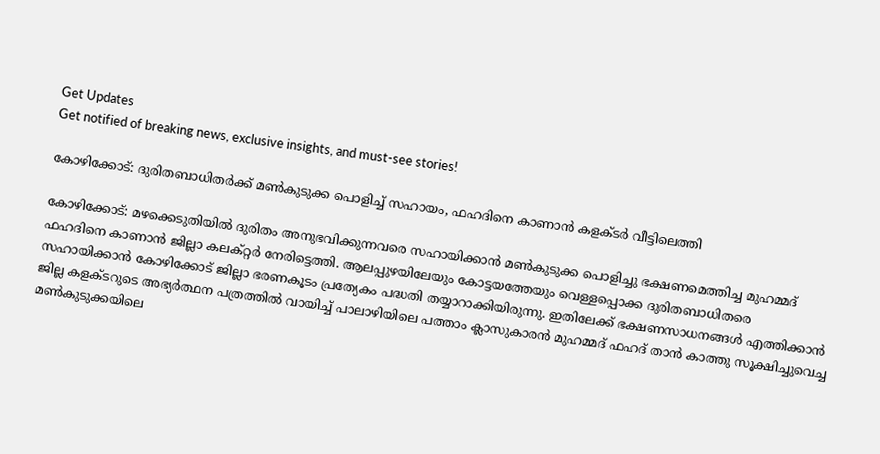Get Updates
Get notified of breaking news, exclusive insights, and must-see stories!

കോഴിക്കോട്: ദുരിതബാധിതർക്ക് മൺകുടുക്ക പൊളിച്ച് സഹായം, ഫഹദിനെ കാണാൻ കളക്ടര്‍ വീട്ടിലെത്തി

കോഴിക്കോട്: മഴക്കെടുതിയിൽ ദുരിതം അനുഭവിക്കുന്നവരെ സഹായിക്കാൻ മൺകുടുക്ക പൊളിച്ചു ഭക്ഷണമെത്തിച്ച മുഹമ്മദ് ഫഹദിനെ കാണാൻ ജില്ലാ കലക്റ്റർ നേരിട്ടെത്തി. ആലപ്പുഴയിലേയും കോട്ടയത്തേയും വെള്ളപ്പൊക്ക ദുരിതബാധിതരെ സഹായിക്കാൻ കോഴിക്കോട് ജില്ലാ ഭരണകൂടം പ്രത്യേകം പദ്ധതി തയ്യാറാക്കിയിരുന്നു. ഇതിലേക്ക് ഭക്ഷണസാധനങ്ങൾ എത്തിക്കാൻ ജില്ല കളക്ടറുടെ അഭ്യർത്ഥന പത്രത്തിൽ വായിച്ച് പാലാഴിയിലെ പത്താം ക്ലാസുകാരൻ മുഹമ്മദ് ഫഹദ് താൻ കാത്തു സൂക്ഷിച്ചുവെച്ച മൺകുടുക്കയിലെ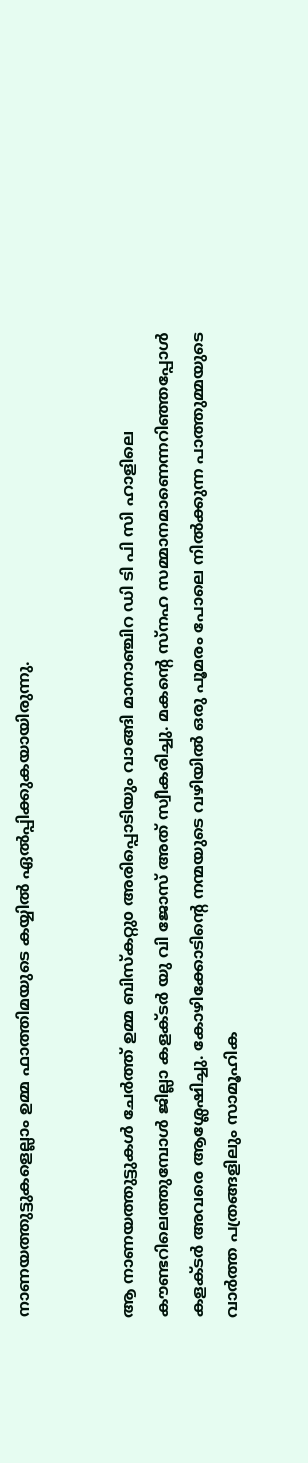നാണയത്തുട്ടുകളെല്ലാം ഉമ്മ ഫാത്തിമയുടെ കയ്യിൽ ഏൽപ്പിക്കുകയായിരുന്നു.


ആ നാണയത്തുട്ടുകൾ ചേർത്ത് ഉമ്മ ബിസ്കറ്റുo അരിപ്പൊടിയും വാങ്ങി മാനാഞ്ചിറ ഡി ടി പി സി ഹാളിലെ കൗണ്ടറിലെത്തുമ്പോൾ ജില്ലാ കളക്ടർ യു വി ജോസ് അത് സ്വീകരിച്ചു. മകന്റെ സ്നഹ സമ്മാനമാണെന്നറിഞ്ഞപ്പോൾ കളക്ടർ അവരെ ആശ്ലേഷിച്ചു. കോഴിക്കോടിന്റെ നന്മയുടെ വഴിയിൽ ഒരു പൂമരം പോലെ നിൽക്കുന്ന പാത്തുമ്മയുടെ വാർത്ത പത്രങ്ങളിലും സാമൂഹിക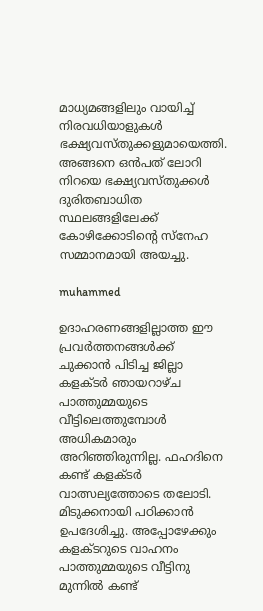മാധ്യമങ്ങളിലും വായിച്ച് നിരവധിയാളുകൾ ഭക്ഷ്യവസ്തുക്കളുമായെത്തി. അങ്ങനെ ഒൻപത് ലോറി നിറയെ ഭക്ഷ്യവസ്തുക്കൾ ദുരിതബാധിത സ്ഥലങ്ങളിലേക്ക് കോഴിക്കോടിന്റെ സ്നേഹ സമ്മാനമായി അയച്ചു.

muhammed

ഉദാഹരണങ്ങളില്ലാത്ത ഈ പ്രവർത്തനങ്ങൾക്ക് ചുക്കാൻ പിടിച്ച ജില്ലാ കളക്ടർ ഞായറാഴ്ച പാത്തുമ്മയുടെ വീട്ടിലെത്തുമ്പോൾ അധികമാരും അറിഞ്ഞിരുന്നില്ല. ഫഹദിനെ കണ്ട് കളക്ടർ വാത്സല്യത്തോടെ തലോടി. മിടുക്കനായി പഠിക്കാൻ ഉപദേശിച്ചു. അപ്പോഴേക്കും കളക്ടറുടെ വാഹനം പാത്തുമ്മയുടെ വീട്ടിനു മുന്നിൽ കണ്ട്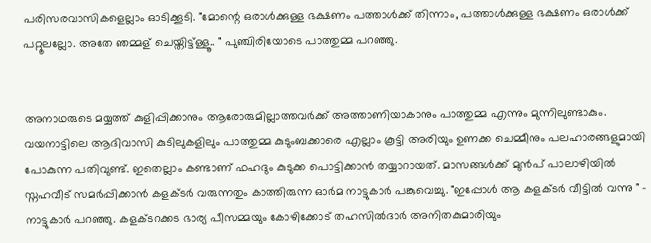പരിസരവാസികളെല്ലാം ഓടിക്കൂടി. "മോന്റെ ഒരാൾക്കുള്ള ഭക്ഷണം പത്താൾക്ക് തിന്നാം, പത്താൾക്കുള്ള ഭക്ഷണം ഒരാൾക്ക് പറ്റൂലല്ലോ. അതേ ഞമ്മള് ചെയ്തിട്ട്ള്ളൂ.. " പുഞ്ചിരിയോടെ പാത്തുമ്മ പറഞ്ഞു.


അനാഥരുടെ മയ്യത്ത് കുളിപ്പിക്കാനും ആരോരുമില്ലാത്തവർക്ക് അത്താണിയാകാനും പാത്തുമ്മ എന്നും മുന്നിലുണ്ടാകും. വയനാട്ടിലെ ആദിവാസി കുടിലുകളിലും പാത്തുമ്മ കുടുംബക്കാരെ എല്ലാം കൂട്ടി അരിയും ഉണക്ക ചെമ്മീനും പലഹാരങ്ങളുമായി പോകുന്ന പതിവുണ്ട്. ഇതെല്ലാം കണ്ടാണ് ഫഹദും കുടുക്ക പൊട്ടിക്കാൻ തയ്യാറായത്. മാസങ്ങൾക്ക് മുൻപ് പാലാഴിയിൽ സ്നഹവീട് സമർപ്പിക്കാൻ കളക്ടർ വരുന്നതും കാത്തിരുന്ന ഓർമ നാട്ടുകാർ പങ്കുവെച്ചു. "ഇപ്പോൾ ആ കളക്ടർ വീട്ടിൽ വന്നു " - നാട്ടുകാർ പറഞ്ഞു. കളക്ടറക്കട ഭാര്യ പീസമ്മയും കോഴിക്കോട് തഹസിൽദാർ അനിതകുമാരിയും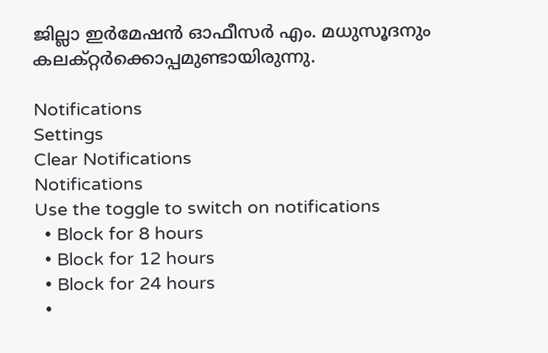ജില്ലാ ഇർമേഷൻ ഓഫീസർ എം. മധുസൂദനും കലക്റ്റർക്കൊപ്പമുണ്ടായിരുന്നു.

Notifications
Settings
Clear Notifications
Notifications
Use the toggle to switch on notifications
  • Block for 8 hours
  • Block for 12 hours
  • Block for 24 hours
  •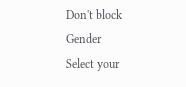Don't block
Gender
Select your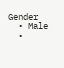Gender
  • Male
  •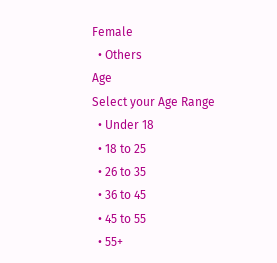Female
  • Others
Age
Select your Age Range
  • Under 18
  • 18 to 25
  • 26 to 35
  • 36 to 45
  • 45 to 55
  • 55+